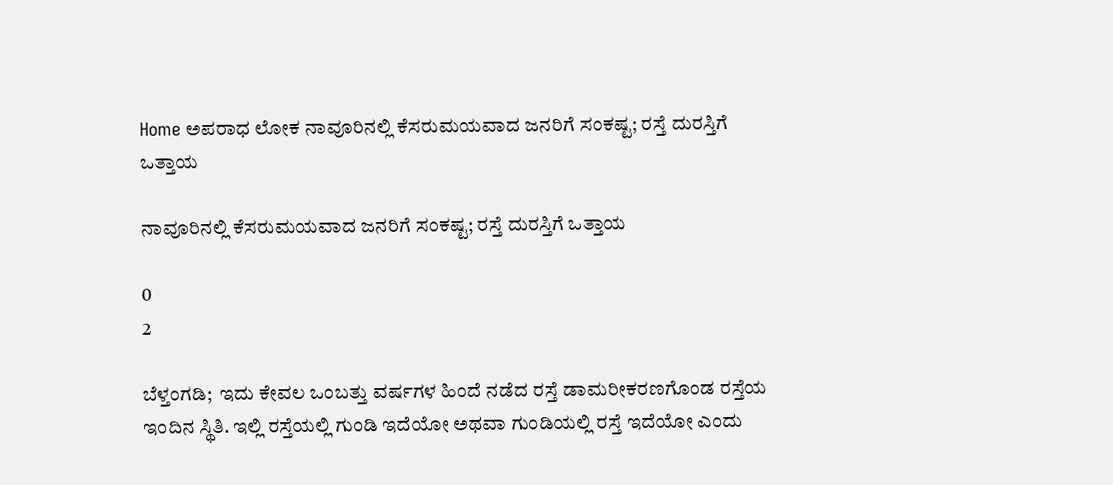Home ಅಪರಾಧ ಲೋಕ ನಾವೂರಿನಲ್ಲಿ ಕೆಸರುಮಯವಾದ ಜನರಿಗೆ ಸಂಕಷ್ಟ; ರಸ್ತೆ ದುರಸ್ತಿಗೆ ಒತ್ತಾಯ

ನಾವೂರಿನಲ್ಲಿ ಕೆಸರುಮಯವಾದ ಜನರಿಗೆ ಸಂಕಷ್ಟ; ರಸ್ತೆ ದುರಸ್ತಿಗೆ ಒತ್ತಾಯ

0
2

ಬೆಳ್ತಂಗಡಿ;  ಇದು ಕೇವಲ ಒಂಬತ್ತು ವರ್ಷಗಳ ಹಿಂದೆ ನಡೆದ ರಸ್ತೆ ಡಾಮರೀಕರಣಗೊಂಡ ರಸ್ತೆಯ ಇಂದಿನ ಸ್ಥಿತಿ. ಇಲ್ಲಿ ರಸ್ತೆಯಲ್ಲಿ ಗುಂಡಿ ಇದೆಯೋ ಅಥವಾ ಗುಂಡಿಯಲ್ಲಿ ರಸ್ತೆ ಇದೆಯೋ ಎಂದು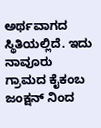ಅರ್ಥವಾಗದ ಸ್ಥಿತಿಯಲ್ಲಿದೆ. ಇದು ನಾವೂರು ಗ್ರಾಮದ ಕೈಕಂಬ ಜಂಕ್ಷನ್ ನಿಂದ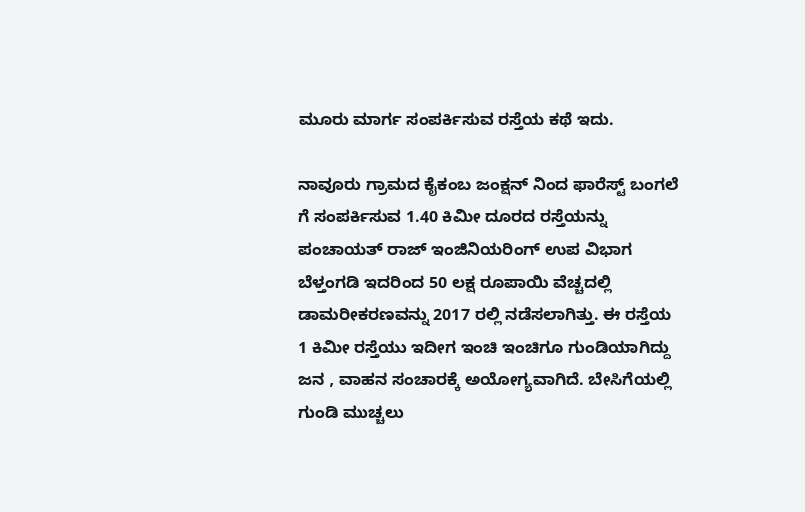ಮೂರು ಮಾರ್ಗ ಸಂಪರ್ಕಿಸುವ ರಸ್ತೆಯ ಕಥೆ ಇದು.

ನಾವೂರು ಗ್ರಾಮದ ಕೈಕಂಬ ಜಂಕ್ಷನ್ ನಿಂದ ಫಾರೆಸ್ಟ್ ಬಂಗಲೆ ಗೆ ಸಂಪರ್ಕಿಸುವ 1.40 ಕಿಮೀ ದೂರದ ರಸ್ತೆಯನ್ನು ಪಂಚಾಯತ್ ರಾಜ್ ಇಂಜಿನಿಯರಿಂಗ್ ಉಪ ವಿಭಾಗ ಬೆಳ್ತಂಗಡಿ ಇದರಿಂದ 50 ಲಕ್ಷ ರೂಪಾಯಿ ವೆಚ್ಚದಲ್ಲಿ ಡಾಮರೀಕರಣವನ್ನು 2017 ರಲ್ಲಿ ನಡೆಸಲಾಗಿತ್ತು. ಈ ರಸ್ತೆಯ 1 ಕಿಮೀ ರಸ್ತೆಯು ಇದೀಗ ಇಂಚಿ ಇಂಚಿಗೂ ಗುಂಡಿಯಾಗಿದ್ದು ಜನ , ವಾಹನ ಸಂಚಾರಕ್ಕೆ ಅಯೋಗ್ಯವಾಗಿದೆ. ಬೇಸಿಗೆಯಲ್ಲಿ ಗುಂಡಿ ಮುಚ್ಚಲು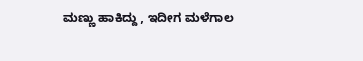ಮಣ್ಣು ಹಾಕಿದ್ದು , ಇದೀಗ ಮಳೆಗಾಲ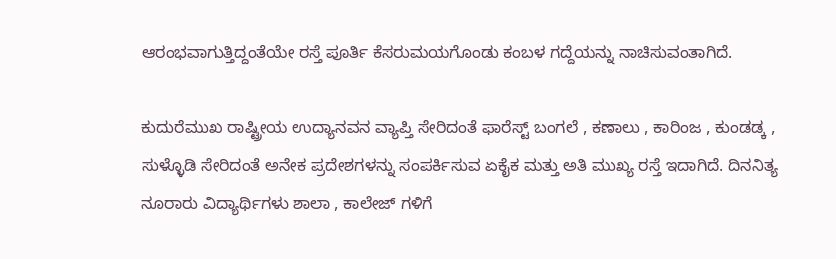ಆರಂಭವಾಗುತ್ತಿದ್ದಂತೆಯೇ ರಸ್ತೆ ಪೂರ್ತಿ ಕೆಸರುಮಯಗೊಂಡು ಕಂಬಳ ಗದ್ದೆಯನ್ನು ನಾಚಿಸುವಂತಾಗಿದೆ.

ಕುದುರೆಮುಖ ರಾಷ್ಟ್ರೀಯ ಉದ್ಯಾನವನ ವ್ಯಾಪ್ತಿ ಸೇರಿದಂತೆ ಫಾರೆಸ್ಟ್ ಬಂಗಲೆ , ಕಣಾಲು , ಕಾರಿಂಜ , ಕುಂಡಡ್ಕ , ಸುಳ್ಳೊಡಿ ಸೇರಿದಂತೆ ಅನೇಕ ಪ್ರದೇಶಗಳನ್ನು ಸಂಪರ್ಕಿಸುವ ಏಕೈಕ ಮತ್ತು ಅತಿ ಮುಖ್ಯ ರಸ್ತೆ ಇದಾಗಿದೆ. ದಿನನಿತ್ಯ ನೂರಾರು ವಿದ್ಯಾರ್ಥಿಗಳು ಶಾಲಾ , ಕಾಲೇಜ್ ಗಳಿಗೆ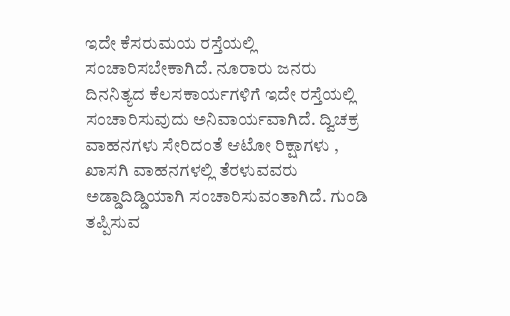ಇದೇ ಕೆಸರುಮಯ ರಸ್ತೆಯಲ್ಲಿ ಸಂಚಾರಿಸಬೇಕಾಗಿದೆ. ನೂರಾರು ಜನರು ದಿನನಿತ್ಯದ ಕೆಲಸಕಾರ್ಯಗಳಿಗೆ ಇದೇ ರಸ್ತೆಯಲ್ಲಿ ಸಂಚಾರಿಸುವುದು ಅನಿವಾರ್ಯವಾಗಿದೆ. ದ್ವಿಚಕ್ರ ವಾಹನಗಳು ಸೇರಿದಂತೆ ಆಟೋ ರಿಕ್ಷಾಗಳು , ಖಾಸಗಿ ವಾಹನಗಳಲ್ಲಿ ತೆರಳುವವರು ಅಡ್ಡಾದಿಡ್ಡಿಯಾಗಿ ಸಂಚಾರಿಸುವಂತಾಗಿದೆ. ಗುಂಡಿ ತಪ್ಪಿಸುವ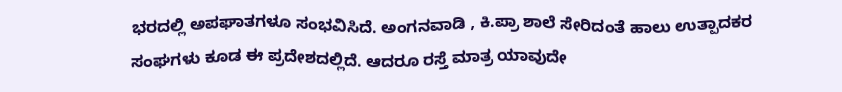ಭರದಲ್ಲಿ ಅಪಘಾತಗಳೂ ಸಂಭವಿಸಿದೆ. ಅಂಗನವಾಡಿ , ಕಿ.ಪ್ರಾ ಶಾಲೆ ಸೇರಿದಂತೆ ಹಾಲು ಉತ್ಪಾದಕರ ಸಂಘಗಳು ಕೂಡ ಈ ಪ್ರದೇಶದಲ್ಲಿದೆ. ಆದರೂ ರಸ್ತೆ ಮಾತ್ರ ಯಾವುದೇ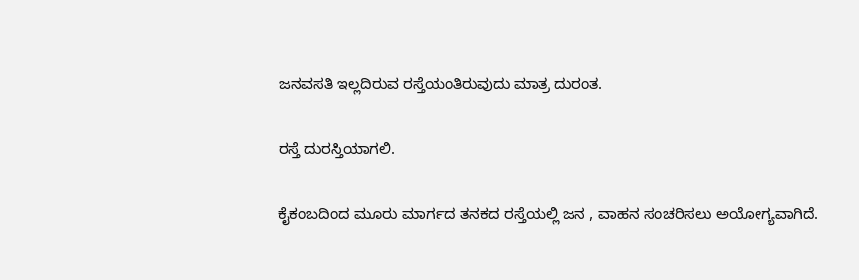ಜನವಸತಿ ಇಲ್ಲದಿರುವ ರಸ್ತೆಯಂತಿರುವುದು ಮಾತ್ರ ದುರಂತ.

ರಸ್ತೆ ದುರಸ್ತಿಯಾಗಲಿ.

ಕೈಕಂಬದಿಂದ ಮೂರು ಮಾರ್ಗದ ತನಕದ ರಸ್ತೆಯಲ್ಲಿ ಜನ , ವಾಹನ ಸಂಚರಿಸಲು ಅಯೋಗ್ಯವಾಗಿದೆ.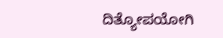ದಿತ್ಯೋಪಯೋಗಿ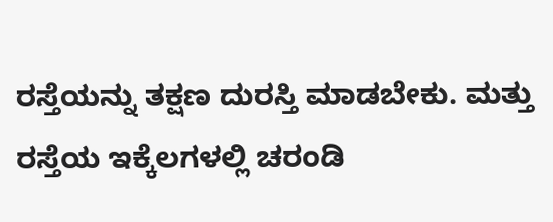ರಸ್ತೆಯನ್ನು ತಕ್ಷಣ ದುರಸ್ತಿ ಮಾಡಬೇಕು. ಮತ್ತು ರಸ್ತೆಯ ಇಕ್ಕೆಲಗಳಲ್ಲಿ ಚರಂಡಿ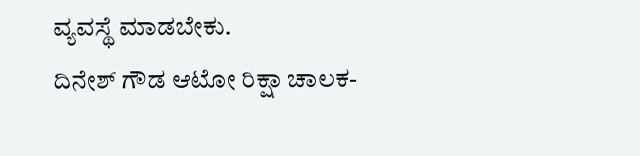ವ್ಯವಸ್ಥೆ ಮಾಡಬೇಕು.
ದಿನೇಶ್ ಗೌಡ ಆಟೋ ರಿಕ್ಷಾ ಚಾಲಕ-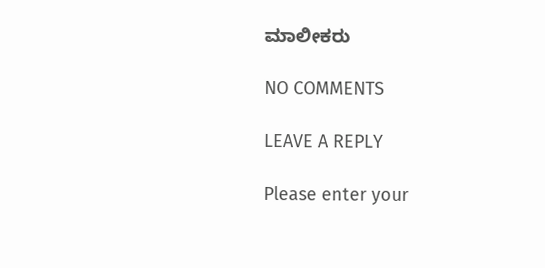ಮಾಲೀಕರು

NO COMMENTS

LEAVE A REPLY

Please enter your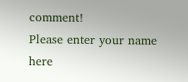comment!
Please enter your name here